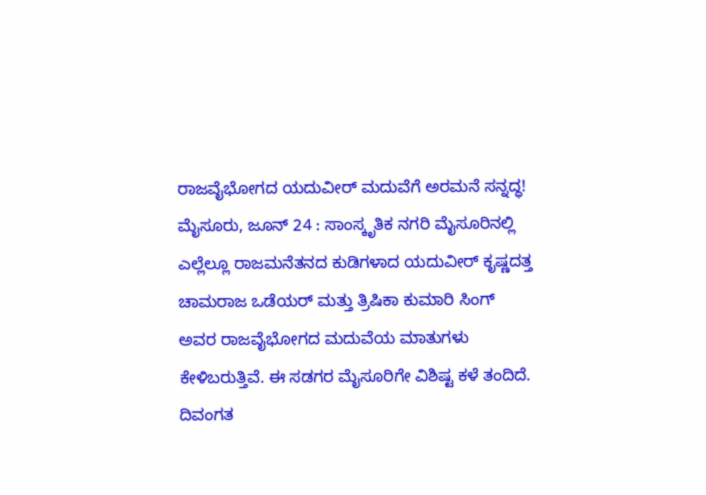ರಾಜವೈಭೋಗದ ಯದುವೀರ್ ಮದುವೆಗೆ ಅರಮನೆ ಸನ್ನದ್ಧ!
ಮೈಸೂರು, ಜೂನ್ 24 : ಸಾಂಸ್ಕೃತಿಕ ನಗರಿ ಮೈಸೂರಿನಲ್ಲಿ ಎಲ್ಲೆಲ್ಲೂ ರಾಜಮನೆತನದ ಕುಡಿಗಳಾದ ಯದುವೀರ್ ಕೃಷ್ಣದತ್ತ ಚಾಮರಾಜ ಒಡೆಯರ್ ಮತ್ತು ತ್ರಿಷಿಕಾ ಕುಮಾರಿ ಸಿಂಗ್ ಅವರ ರಾಜವೈಭೋಗದ ಮದುವೆಯ ಮಾತುಗಳು ಕೇಳಿಬರುತ್ತಿವೆ. ಈ ಸಡಗರ ಮೈಸೂರಿಗೇ ವಿಶಿಷ್ಟ ಕಳೆ ತಂದಿದೆ.
ದಿವಂಗತ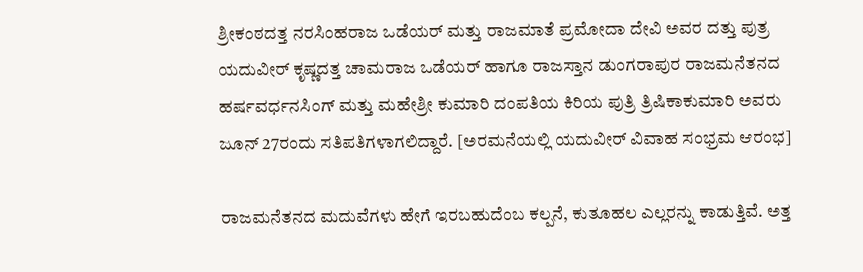ಶ್ರೀಕಂಠದತ್ತ ನರಸಿಂಹರಾಜ ಒಡೆಯರ್ ಮತ್ತು ರಾಜಮಾತೆ ಪ್ರಮೋದಾ ದೇವಿ ಅವರ ದತ್ತು ಪುತ್ರ ಯದುವೀರ್ ಕೃಷ್ಣದತ್ತ ಚಾಮರಾಜ ಒಡೆಯರ್ ಹಾಗೂ ರಾಜಸ್ತಾನ ಡುಂಗರಾಪುರ ರಾಜಮನೆತನದ ಹರ್ಷವರ್ಧನಸಿಂಗ್ ಮತ್ತು ಮಹೇಶ್ರೀ ಕುಮಾರಿ ದಂಪತಿಯ ಕಿರಿಯ ಪುತ್ರಿ ತ್ರಿಷಿಕಾಕುಮಾರಿ ಅವರು ಜೂನ್ 27ರಂದು ಸತಿಪತಿಗಳಾಗಲಿದ್ದಾರೆ. [ಅರಮನೆಯಲ್ಲಿ ಯದುವೀರ್ ವಿವಾಹ ಸಂಭ್ರಮ ಆರಂಭ]

ರಾಜಮನೆತನದ ಮದುವೆಗಳು ಹೇಗೆ ಇರಬಹುದೆಂಬ ಕಲ್ಪನೆ, ಕುತೂಹಲ ಎಲ್ಲರನ್ನು ಕಾಡುತ್ತಿವೆ. ಅತ್ತ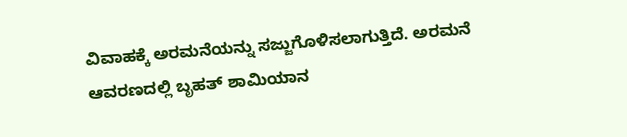ವಿವಾಹಕ್ಕೆ ಅರಮನೆಯನ್ನು ಸಜ್ಜುಗೊಳಿಸಲಾಗುತ್ತಿದೆ. ಅರಮನೆ ಆವರಣದಲ್ಲಿ ಬೃಹತ್ ಶಾಮಿಯಾನ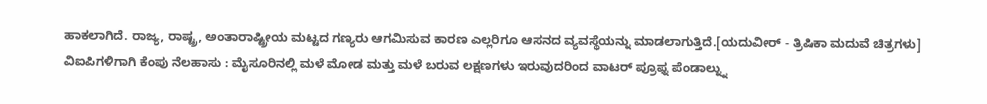ಹಾಕಲಾಗಿದೆ. ರಾಜ್ಯ, ರಾಷ್ಟ್ರ, ಅಂತಾರಾಷ್ಟ್ರೀಯ ಮಟ್ಟದ ಗಣ್ಯರು ಆಗಮಿಸುವ ಕಾರಣ ಎಲ್ಲರಿಗೂ ಆಸನದ ವ್ಯವಸ್ಥೆಯನ್ನು ಮಾಡಲಾಗುತ್ತಿದೆ.[ಯದುವೀರ್ - ತ್ರಿಷಿಕಾ ಮದುವೆ ಚಿತ್ರಗಳು]
ವಿಐಪಿಗಳಿಗಾಗಿ ಕೆಂಪು ನೆಲಹಾಸು : ಮೈಸೂರಿನಲ್ಲಿ ಮಳೆ ಮೋಡ ಮತ್ತು ಮಳೆ ಬರುವ ಲಕ್ಷಣಗಳು ಇರುವುದರಿಂದ ವಾಟರ್ ಪ್ರೂಫ್ನ ಪೆಂಡಾಲ್ನ್ನು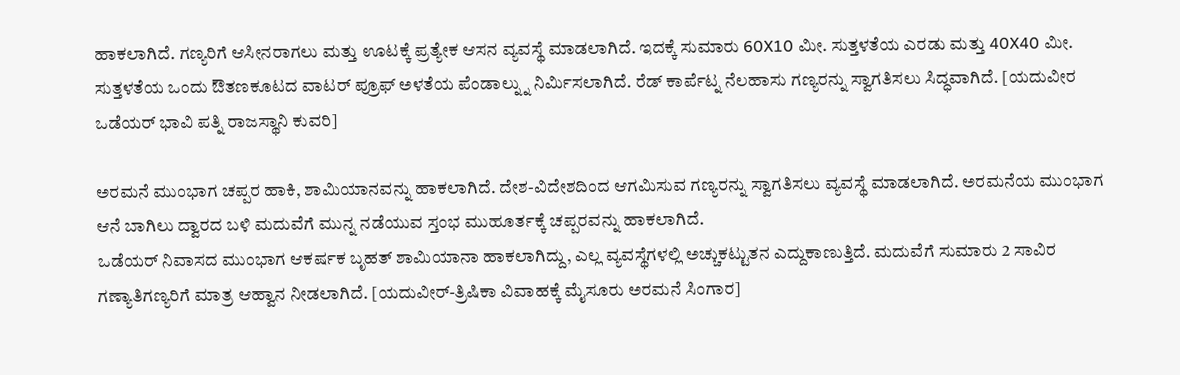ಹಾಕಲಾಗಿದೆ. ಗಣ್ಯರಿಗೆ ಆಸೀನರಾಗಲು ಮತ್ತು ಊಟಕ್ಕೆ ಪ್ರತ್ಯೇಕ ಆಸನ ವ್ಯವಸ್ಥೆ ಮಾಡಲಾಗಿದೆ. ಇದಕ್ಕೆ ಸುಮಾರು 60X10 ಮೀ. ಸುತ್ತಳತೆಯ ಎರಡು ಮತ್ತು 40X40 ಮೀ. ಸುತ್ತಳತೆಯ ಒಂದು ಔತಣಕೂಟದ ವಾಟರ್ ಪ್ರೂಫ್ ಅಳತೆಯ ಪೆಂಡಾಲ್ನ್ನು ನಿರ್ಮಿಸಲಾಗಿದೆ. ರೆಡ್ ಕಾರ್ಪೆಟ್ನ ನೆಲಹಾಸು ಗಣ್ಯರನ್ನು ಸ್ವಾಗತಿಸಲು ಸಿದ್ಧವಾಗಿದೆ. [ಯದುವೀರ ಒಡೆಯರ್ ಭಾವಿ ಪತ್ನಿ ರಾಜಸ್ಥಾನಿ ಕುವರಿ]

ಅರಮನೆ ಮುಂಭಾಗ ಚಪ್ಪರ ಹಾಕಿ, ಶಾಮಿಯಾನವನ್ನು ಹಾಕಲಾಗಿದೆ. ದೇಶ-ವಿದೇಶದಿಂದ ಆಗಮಿಸುವ ಗಣ್ಯರನ್ನು ಸ್ವಾಗತಿಸಲು ವ್ಯವಸ್ಥೆ ಮಾಡಲಾಗಿದೆ. ಅರಮನೆಯ ಮುಂಭಾಗ ಆನೆ ಬಾಗಿಲು ದ್ವಾರದ ಬಳಿ ಮದುವೆಗೆ ಮುನ್ನ ನಡೆಯುವ ಸ್ತಂಭ ಮುಹೂರ್ತಕ್ಕೆ ಚಪ್ಪರವನ್ನು ಹಾಕಲಾಗಿದೆ.
ಒಡೆಯರ್ ನಿವಾಸದ ಮುಂಭಾಗ ಆಕರ್ಷಕ ಬೃಹತ್ ಶಾಮಿಯಾನಾ ಹಾಕಲಾಗಿದ್ದು, ಎಲ್ಲ ವ್ಯವಸ್ಥೆಗಳಲ್ಲಿ ಅಚ್ಚುಕಟ್ಟುತನ ಎದ್ದುಕಾಣುತ್ತಿದೆ. ಮದುವೆಗೆ ಸುಮಾರು 2 ಸಾವಿರ ಗಣ್ಯಾತಿಗಣ್ಯರಿಗೆ ಮಾತ್ರ ಆಹ್ವಾನ ನೀಡಲಾಗಿದೆ. [ಯದುವೀರ್-ತ್ರಿಷಿಕಾ ವಿವಾಹಕ್ಕೆ ಮೈಸೂರು ಅರಮನೆ ಸಿಂಗಾರ]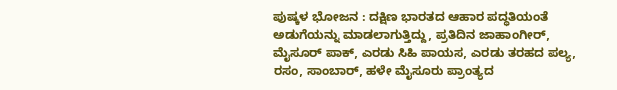ಪುಷ್ಕಳ ಭೋಜನ : ದಕ್ಷಿಣ ಭಾರತದ ಆಹಾರ ಪದ್ಧತಿಯಂತೆ ಅಡುಗೆಯನ್ನು ಮಾಡಲಾಗುತ್ತಿದ್ದು, ಪ್ರತಿದಿನ ಜಾಹಾಂಗೀರ್, ಮೈಸೂರ್ ಪಾಕ್, ಎರಡು ಸಿಹಿ ಪಾಯಸ, ಎರಡು ತರಹದ ಪಲ್ಯ, ರಸಂ, ಸಾಂಬಾರ್, ಹಳೇ ಮೈಸೂರು ಪ್ರಾಂತ್ಯದ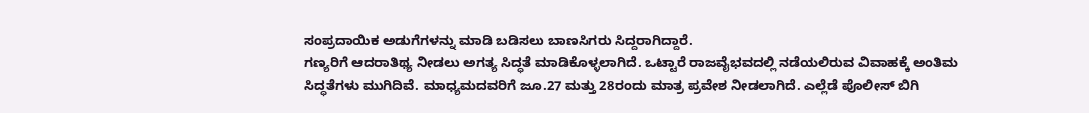ಸಂಪ್ರದಾಯಿಕ ಅಡುಗೆಗಳನ್ನು ಮಾಡಿ ಬಡಿಸಲು ಬಾಣಸಿಗರು ಸಿದ್ದರಾಗಿದ್ದಾರೆ.
ಗಣ್ಯರಿಗೆ ಆದರಾತಿಥ್ಯ ನೀಡಲು ಅಗತ್ಯ ಸಿದ್ಧತೆ ಮಾಡಿಕೊಳ್ಳಲಾಗಿದೆ. ಒಟ್ಟಾರೆ ರಾಜವೈಭವದಲ್ಲಿ ನಡೆಯಲಿರುವ ವಿವಾಹಕ್ಕೆ ಅಂತಿಮ ಸಿದ್ಧತೆಗಳು ಮುಗಿದಿವೆ. ಮಾಧ್ಯಮದವರಿಗೆ ಜೂ.27 ಮತ್ತು 28ರಂದು ಮಾತ್ರ ಪ್ರವೇಶ ನೀಡಲಾಗಿದೆ. ಎಲ್ಲೆಡೆ ಪೊಲೀಸ್ ಬಿಗಿ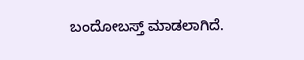ಬಂದೋಬಸ್ತ್ ಮಾಡಲಾಗಿದೆ.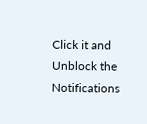Click it and Unblock the Notifications